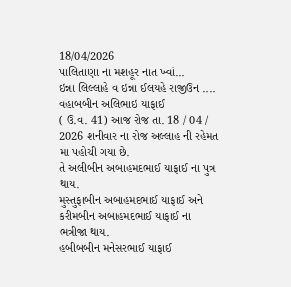18/04/2026
પાલિતાણા ના મશહૂર નાત ખ્વાં...
ઇન્ના લિલ્લાહે વ ઇન્ના ઈલયહે રાજીઉન ....
વહાબબીન અલિભાઇ યાફાઈ
( ઉ.વ. 41) આજ રોજ તા. 18 / 04 / 2026 શનીવાર ના રોજ અલ્લાહ ની રહેમત મા પહોચી ગયા છે.
તે અલીબીન અબાહમદભાઈ યાફાઈ ના પુત્ર થાય.
મુસ્તુફાબીન અબાહમદભાઈ યાફાઈ અને કરીમબીન અબાહમદભાઈ યાફાઈ ના ભત્રીજા થાય.
હબીબબીન મનેસરભાઈ યાફાઈ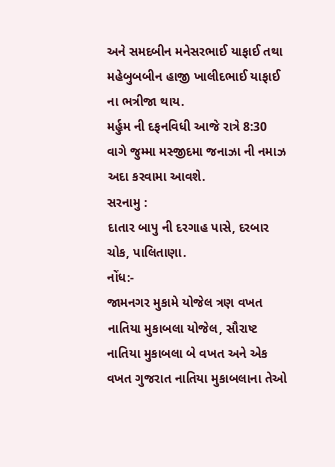અને સમદબીન મનેસરભાઈ યાફાઈ તથા મહેબુબબીન હાજી ખાલીદભાઈ યાફાઈ ના ભત્રીજા થાય.
મર્હુમ ની દફનવિધી આજે રાત્રે 8:30 વાગે જુમ્મા મસ્જીદમા જનાઝા ની નમાઝ અદા કરવામા આવશે.
સરનામુ :
દાતાર બાપુ ની દરગાહ પાસે, દરબાર ચોક, પાલિતાણા.
નોંધ:-
જામનગર મુકામે યોજેલ ત્રણ વખત નાતિયા મુકાબલા યોજેલ, સૌરાષ્ટ નાતિયા મુકાબલા બે વખત અને એક વખત ગુજરાત નાતિયા મુકાબલાના તેઓ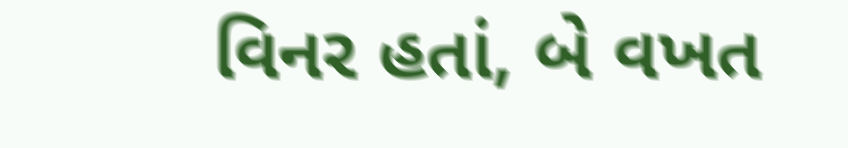વિનર હતાં, બે વખત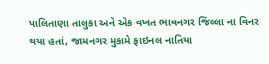પાલિતાણા તાલુકા અને એક વખત ભાવનગર જિલ્લા ના વિનર થયા હતાં, જામનગર મુકામે ફાઇનલ નાતિયા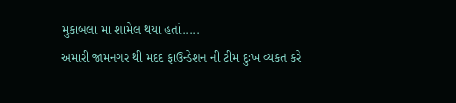મુકાબલા મા શામેલ થયા હતાં.....
અમારી જામનગર થી મદદ ફાઉન્ડેશન ની ટીમ દુઃખ વ્યકત કરે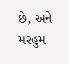છે, અને મરહુમ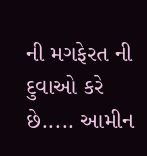ની મગફેરત ની દુવાઓ કરે છે..... આમીન